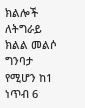ክልሎች ለትግራይ ክልል መልሶ ግንባታ የሚሆን ከ1 ነጥብ 6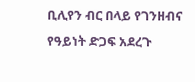ቢሊየን ብር በላይ የገንዘብና የዓይነት ድጋፍ አደረጉ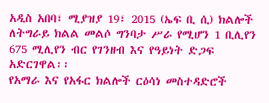አዲስ አበባ፣ ሚያዝያ 19፣ 2015 (ኤፍ ቢ ሲ) ክልሎች ለትግራይ ክልል መልሶ ግንባታ ሥራ የሚሆን 1 ቢሊየን 675 ሚሊየን ብር የገንዘብ እና የዓይነት ድጋፍ አድርገዋል፡፡
የአማራ እና የአፋር ክልሎች ርዕሳነ መስተዳድሮች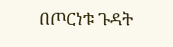በጦርነቱ ጉዳት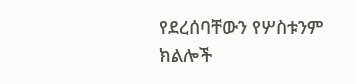የደረሰባቸውን የሦስቱንም ክልሎች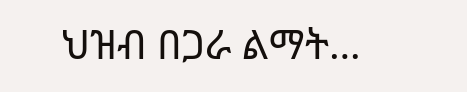ህዝብ በጋራ ልማት…